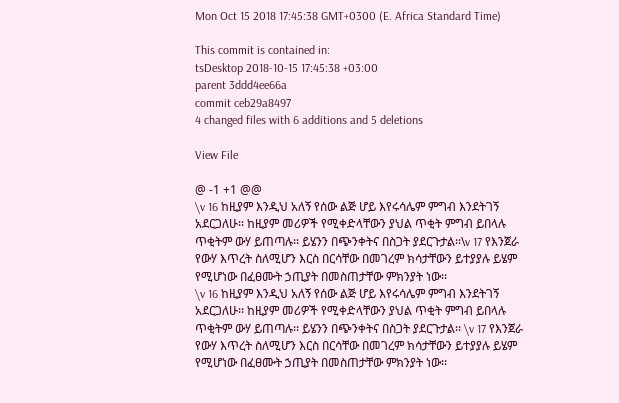Mon Oct 15 2018 17:45:38 GMT+0300 (E. Africa Standard Time)

This commit is contained in:
tsDesktop 2018-10-15 17:45:38 +03:00
parent 3ddd4ee66a
commit ceb29a8497
4 changed files with 6 additions and 5 deletions

View File

@ -1 +1 @@
\v 16 ከዚያም እንዲህ አለኝ የሰው ልጅ ሆይ እየሩሳሌም ምግብ እንደትገኝ አደርጋለሁ፡፡ ከዚያም መሪዎች የሚቀድላቸውን ያህል ጥቂት ምግብ ይበላሉ ጥቂትም ውሃ ይጠጣሉ፡፡ ይሄንን በጭንቀትና በስጋት ያደርጉታል፡፡\v 17 የእንጀራ የውሃ እጥረት ስለሚሆን እርስ በርሳቸው በመገረም ክሳታቸውን ይተያያሉ ይሄም የሚሆነው በፈፀሙት ኃጢያት በመስጠታቸው ምክንያት ነው፡፡
\v 16 ከዚያም እንዲህ አለኝ የሰው ልጅ ሆይ እየሩሳሌም ምግብ እንደትገኝ አደርጋለሁ፡፡ ከዚያም መሪዎች የሚቀድላቸውን ያህል ጥቂት ምግብ ይበላሉ ጥቂትም ውሃ ይጠጣሉ፡፡ ይሄንን በጭንቀትና በስጋት ያደርጉታል፡፡ \v 17 የእንጀራ የውሃ እጥረት ስለሚሆን እርስ በርሳቸው በመገረም ክሳታቸውን ይተያያሉ ይሄም የሚሆነው በፈፀሙት ኃጢያት በመስጠታቸው ምክንያት ነው፡፡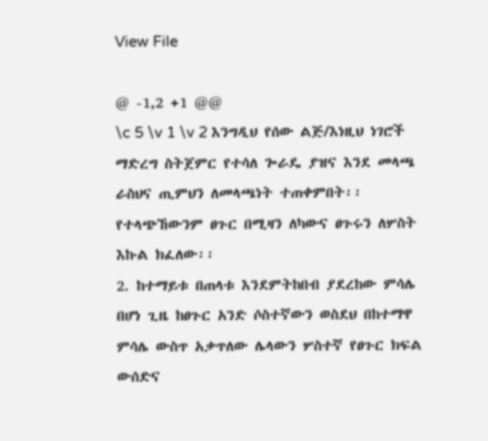View File

@ -1,2 +1 @@
\c 5 \v 1 \v 2 እንግዲህ የሰው ልጅ/እነዚህ ነገሮች ማድረግ ስትጀምር የተሳለ ጐራዴ ያዝና እንደ መላጫ ራስህና ጢምህን ለመላጫነት ተጠቀምበት፡፡ የተላጭኸውንም ፀጉር በሚዛን ለካውና ፀጉሩን ለሦስት እኩል ክፈለው፡፡
2. ከተማይቱ በጠላቱ እንደምትከበብ ያደረከው ምሳሌ በሆነ ጊዜ ከፀጉር አንድ ሶስተኛውን ወስደህ በከተማዋ ምሳሌ ውስጥ አቃጥለው ሌላውን ሦስተኛ የፀጉር ክፍል ውሰድና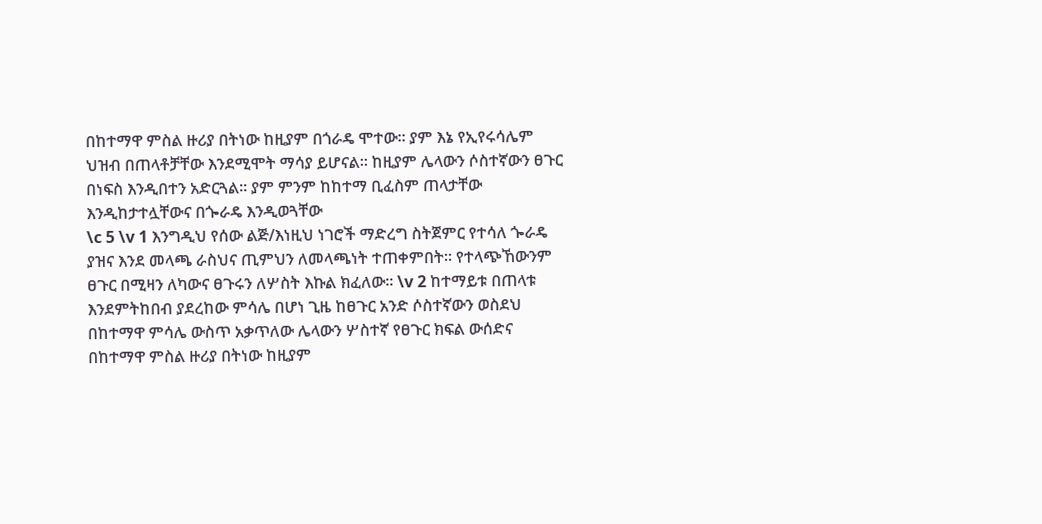በከተማዋ ምስል ዙሪያ በትነው ከዚያም በጎራዴ ሞተው፡፡ ያም እኔ የኢየሩሳሌም ህዝብ በጠላቶቻቸው እንደሚሞት ማሳያ ይሆናል፡፡ ከዚያም ሌላውን ሶስተኛውን ፀጉር በነፍስ እንዲበተን አድርጓል፡፡ ያም ምንም ከከተማ ቢፈስም ጠላታቸው እንዲከታተሏቸውና በጐራዴ እንዲወጓቸው
\c 5 \v 1 እንግዲህ የሰው ልጅ/እነዚህ ነገሮች ማድረግ ስትጀምር የተሳለ ጐራዴ ያዝና እንደ መላጫ ራስህና ጢምህን ለመላጫነት ተጠቀምበት፡፡ የተላጭኸውንም ፀጉር በሚዛን ለካውና ፀጉሩን ለሦስት እኩል ክፈለው፡፡ \v 2 ከተማይቱ በጠላቱ እንደምትከበብ ያደረከው ምሳሌ በሆነ ጊዜ ከፀጉር አንድ ሶስተኛውን ወስደህ በከተማዋ ምሳሌ ውስጥ አቃጥለው ሌላውን ሦስተኛ የፀጉር ክፍል ውሰድና በከተማዋ ምስል ዙሪያ በትነው ከዚያም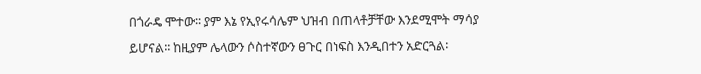በጎራዴ ሞተው፡፡ ያም እኔ የኢየሩሳሌም ህዝብ በጠላቶቻቸው እንደሚሞት ማሳያ ይሆናል፡፡ ከዚያም ሌላውን ሶስተኛውን ፀጉር በነፍስ እንዲበተን አድርጓል፡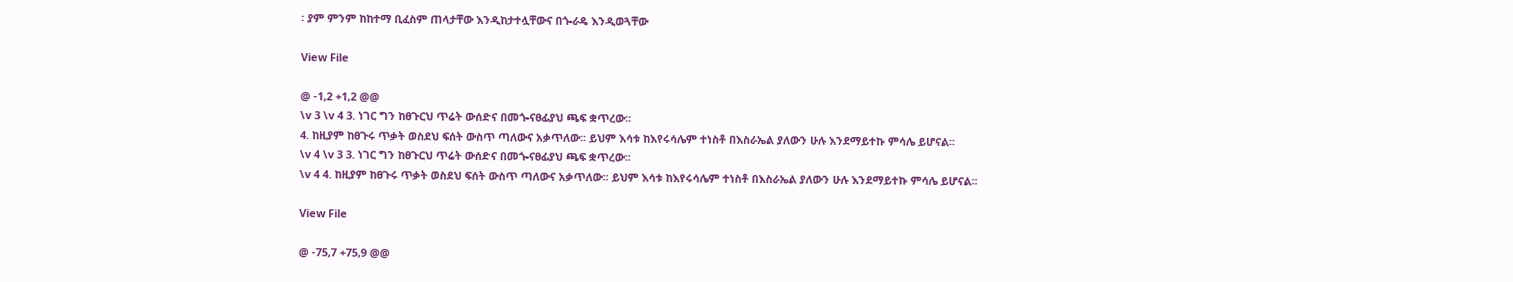፡ ያም ምንም ከከተማ ቢፈስም ጠላታቸው እንዲከታተሏቸውና በጐራዴ እንዲወጓቸው

View File

@ -1,2 +1,2 @@
\v 3 \v 4 3. ነገር ግን ከፀጉርህ ጥሬት ውሰድና በመጐናፀፊያህ ጫፍ ቋጥረው፡፡
4. ከዚያም ከፀጉሩ ጥቃት ወስደህ ፍሰት ውስጥ ጣለውና አቃጥለው፡፡ ይህም እሳቱ ከእየሩሳሌም ተነስቶ በእስራኤል ያለውን ሁሉ እንደማይተኩ ምሳሌ ይሆናል፡፡
\v 4 \v 3 3. ነገር ግን ከፀጉርህ ጥሬት ውሰድና በመጐናፀፊያህ ጫፍ ቋጥረው፡፡
\v 4 4. ከዚያም ከፀጉሩ ጥቃት ወስደህ ፍሰት ውስጥ ጣለውና አቃጥለው፡፡ ይህም እሳቱ ከእየሩሳሌም ተነስቶ በእስራኤል ያለውን ሁሉ እንደማይተኩ ምሳሌ ይሆናል፡፡

View File

@ -75,7 +75,9 @@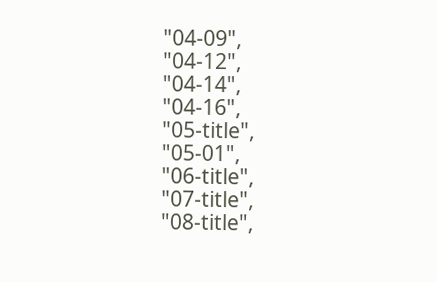"04-09",
"04-12",
"04-14",
"04-16",
"05-title",
"05-01",
"06-title",
"07-title",
"08-title",